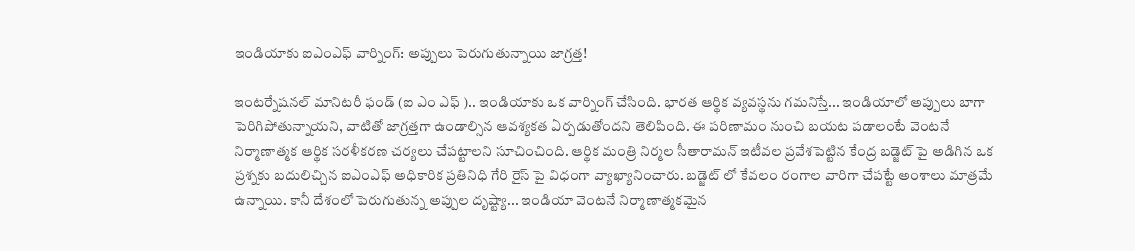ఇండియాకు ఐఎంఎఫ్ వార్నింగ్: అప్పులు పెరుగుతున్నాయి జాగ్రత్త!

ఇంటర్నేషనల్ మానిటరీ ఫండ్ (ఐ ఎం ఎఫ్ ).. ఇండియాకు ఒక వార్నింగ్ చేసింది. భారత ఆర్థిక వ్యవస్థను గమనిస్తే... ఇండియాలో అప్పులు బాగా పెరిగిపోతున్నాయని, వాటితో జాగ్రత్తగా ఉండాల్సిన ఆవశ్యకత ఏర్పడుతోందని తెలిపింది. ఈ పరిణామం నుంచి బయట పడాలంటే వెంటనే నిర్మాణాత్మక ఆర్థిక సరళీకరణ చర్యలు చేపట్టాలని సూచించింది. ఆర్థిక మంత్రి నిర్మల సీతారామన్ ఇటీవల ప్రవేశపెట్టిన కేంద్ర బడ్జెట్ పై అడిగిన ఒక ప్రశ్నకు బదులిచ్చిన ఐఎంఎఫ్ అధికారిక ప్రతినిధి గేరి రైస్ పై విధంగా వ్యాఖ్యానించారు. బడ్జెట్ లో కేవలం రంగాల వారిగా చేపట్టే అంశాలు మాత్రమే ఉన్నాయి. కానీ దేశంలో పెరుగుతున్న అప్పుల దృష్ట్యా... ఇండియా వెంటనే నిర్మాణాత్మకమైన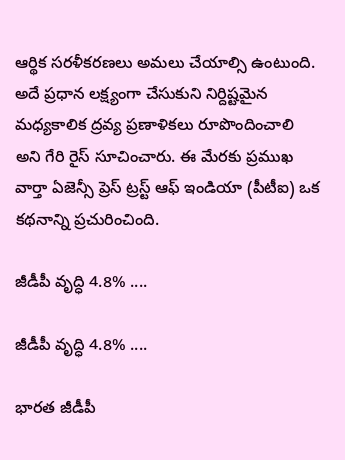ఆర్థిక సరళీకరణలు అమలు చేయాల్సి ఉంటుంది. అదే ప్రధాన లక్ష్యంగా చేసుకుని నిర్దిష్టమైన మధ్యకాలిక ద్రవ్య ప్రణాళికలు రూపొందించాలి అని గేరి రైస్ సూచించారు. ఈ మేరకు ప్రముఖ వార్తా ఏజెన్సీ ప్రెస్ ట్రస్ట్ ఆఫ్ ఇండియా (పీటీఐ) ఒక కథనాన్ని ప్రచురించింది.

జీడీపీ వృద్ధి 4.8% ....

జీడీపీ వృద్ధి 4.8% ....

భారత జీడీపీ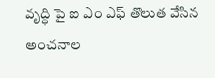వృద్ధి పై ఐ ఎం ఎఫ్ తొలుత వేసిన అంచనాల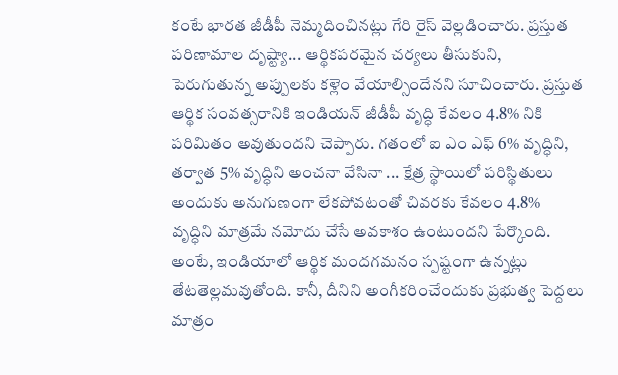కంటే భారత జీడీపీ నెమ్మదించినట్లు గేరి రైస్ వెల్లడించారు. ప్రస్తుత పరిణామాల దృష్ట్యా... ఆర్థికపరమైన చర్యలు తీసుకుని, పెరుగుతున్న అప్పులకు కళ్లెం వేయాల్సిందేనని సూచించారు. ప్రస్తుత ఆర్థిక సంవత్సరానికి ఇండియన్ జీడీపీ వృద్ధి కేవలం 4.8% నికి పరిమితం అవుతుందని చెప్పారు. గతంలో ఐ ఎం ఎఫ్ 6% వృద్ధిని, తర్వాత 5% వృద్ధిని అంచనా వేసినా ... క్షేత్ర స్థాయిలో పరిస్థితులు అందుకు అనుగుణంగా లేకపోవటంతో చివరకు కేవలం 4.8% వృద్ధిని మాత్రమే నమోదు చేసే అవకాశం ఉంటుందని పేర్కొంది. అంటే, ఇండియాలో ఆర్థిక మందగమనం స్పష్టంగా ఉన్నట్లు తేటతెల్లమవుతోంది. కానీ, దీనిని అంగీకరించేందుకు ప్రభుత్వ పెద్దలు మాత్రం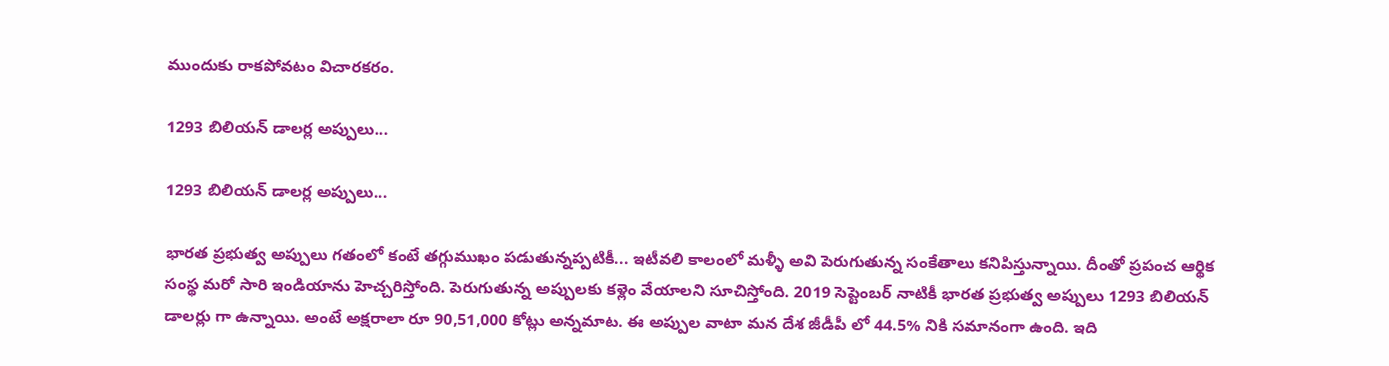ముందుకు రాకపోవటం విచారకరం.

1293 బిలియన్ డాలర్ల అప్పులు...

1293 బిలియన్ డాలర్ల అప్పులు...

భారత ప్రభుత్వ అప్పులు గతంలో కంటే తగ్గుముఖం పడుతున్నప్పటికీ... ఇటీవలి కాలంలో మళ్ళీ అవి పెరుగుతున్న సంకేతాలు కనిపిస్తున్నాయి. దీంతో ప్రపంచ ఆర్థిక సంస్థ మరో సారి ఇండియాను హెచ్చరిస్తోంది. పెరుగుతున్న అప్పులకు కళ్లెం వేయాలని సూచిస్తోంది. 2019 సెప్టెంబర్ నాటికీ భారత ప్రభుత్వ అప్పులు 1293 బిలియన్ డాలర్లు గా ఉన్నాయి. అంటే అక్షరాలా రూ 90,51,000 కోట్లు అన్నమాట. ఈ అప్పుల వాటా మన దేశ జీడీపీ లో 44.5% నికి సమానంగా ఉంది. ఇది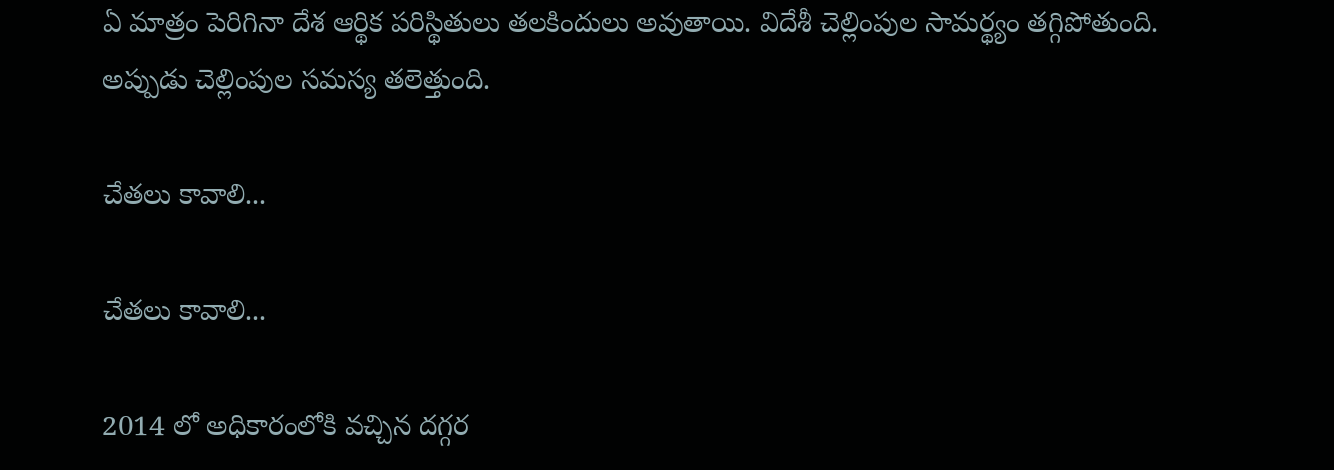ఏ మాత్రం పెరిగినా దేశ ఆర్థిక పరిస్థితులు తలకిందులు అవుతాయి. విదేశీ చెల్లింపుల సామర్థ్యం తగ్గిపోతుంది. అప్పుడు చెల్లింపుల సమస్య తలెత్తుంది.

చేతలు కావాలి...

చేతలు కావాలి...

2014 లో అధికారంలోకి వచ్చిన దగ్గర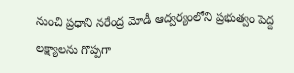నుంచి ప్రధాని నరేంద్ర మోడీ ఆద్వర్యంలోని ప్రభుత్వం పెద్ద లక్ష్యాలను గొప్పగా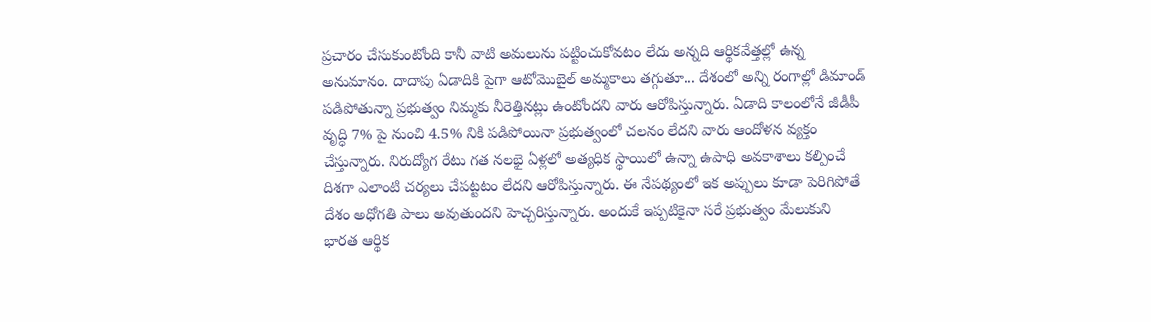ప్రచారం చేసుకుంటోంది కానీ వాటి అమలును పట్టించుకోవటం లేదు అన్నది ఆర్థికవేత్తల్లో ఉన్న అనుమానం. దాదాపు ఏడాదికి పైగా ఆటోమొబైల్ అమ్మకాలు తగ్గుతూ... దేశంలో అన్ని రంగాల్లో డిమాండ్ పడిపోతున్నా ప్రభుత్వం నిమ్మకు నీరెత్తినట్లు ఉంటోందని వారు ఆరోపిస్తున్నారు. ఏడాది కాలంలోనే జీడీపీ వృద్ధి 7% పై నుంచి 4.5% నికి పడిపోయినా ప్రభుత్వంలో చలనం లేదని వారు ఆందోళన వ్యక్తం చేస్తున్నారు. నిరుద్యోగ రేటు గత నలభై ఏళ్లలో అత్యధిక స్థాయిలో ఉన్నా ఉపాధి అవకాశాలు కల్పించే దిశగా ఎలాంటి చర్యలు చేపట్టటం లేదని ఆరోపిస్తున్నారు. ఈ నేపథ్యంలో ఇక అప్పులు కూడా పెరిగిపోతే దేశం అధోగతి పాలు అవుతుందని హెచ్చరిస్తున్నారు. అందుకే ఇప్పటికైనా సరే ప్రభుత్వం మేలుకుని భారత ఆర్థిక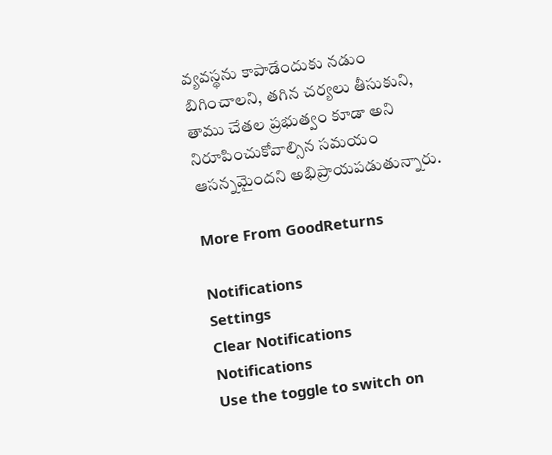వ్యవస్థను కాపాడేందుకు నడుం బిగించాలని, తగిన చర్యలు తీసుకుని, తాము చేతల ప్రభుత్వం కూడా అని నిరూపించుకోవాల్సిన సమయం ఆసన్నమైందని అభిప్రాయపడుతున్నారు.

More From GoodReturns

Notifications
Settings
Clear Notifications
Notifications
Use the toggle to switch on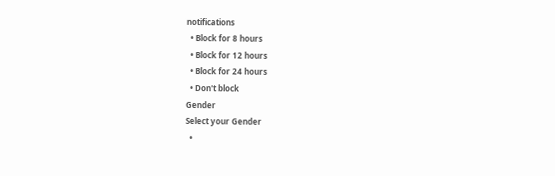notifications
  • Block for 8 hours
  • Block for 12 hours
  • Block for 24 hours
  • Don't block
Gender
Select your Gender
  •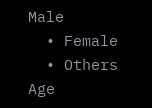Male
  • Female
  • Others
Age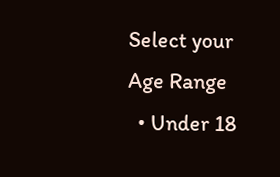Select your Age Range
  • Under 18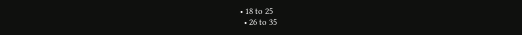• 18 to 25
  • 26 to 35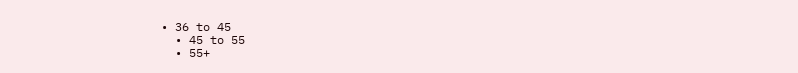• 36 to 45
  • 45 to 55
  • 55+